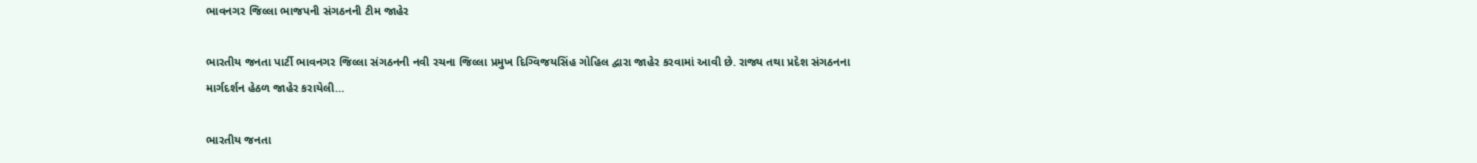ભાવનગર જિલ્લા ભાજપની સંગઠનની ટીમ જાહેર

ભારતીય જનતા પાર્ટી ભાવનગર જિલ્લા સંગઠનની નવી રચના જિલ્લા પ્રમુખ દિગ્વિજયસિંહ ગોહિલ દ્વારા જાહેર કરવામાં આવી છે. રાજ્ય તથા પ્રદેશ સંગઠનના માર્ગદર્શન હેઠળ જાહેર કરાયેલી…

ભારતીય જનતા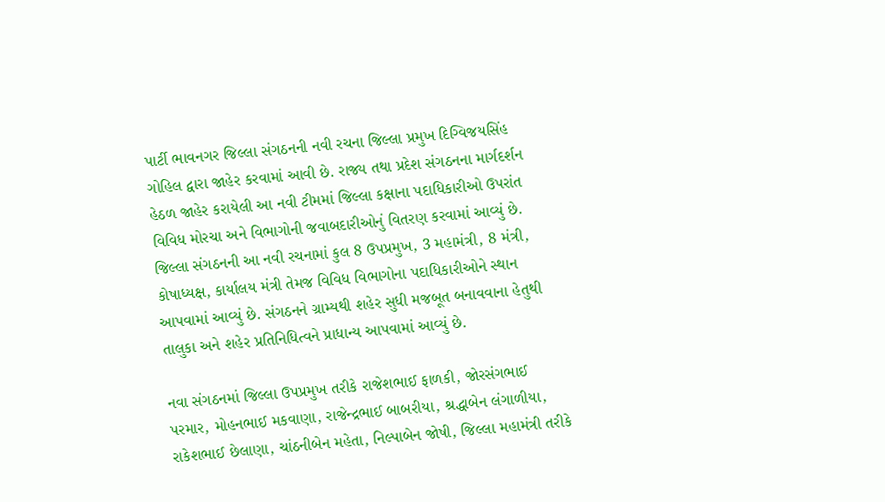પાર્ટી ભાવનગર જિલ્લા સંગઠનની નવી રચના જિલ્લા પ્રમુખ દિગ્વિજયસિંહ ગોહિલ દ્વારા જાહેર કરવામાં આવી છે. રાજ્ય તથા પ્રદેશ સંગઠનના માર્ગદર્શન હેઠળ જાહેર કરાયેલી આ નવી ટીમમાં જિલ્લા કક્ષાના પદાધિકારીઓ ઉપરાંત વિવિધ મોરચા અને વિભાગોની જવાબદારીઓનું વિતરણ કરવામાં આવ્યું છે. જિલ્લા સંગઠનની આ નવી રચનામાં કુલ 8 ઉપપ્રમુખ, 3 મહામંત્રી, 8 મંત્રી, કોષાધ્યક્ષ, કાર્યાલય મંત્રી તેમજ વિવિધ વિભાગોના પદાધિકારીઓને સ્થાન આપવામાં આવ્યું છે. સંગઠનને ગ્રામ્યથી શહેર સુધી મજબૂત બનાવવાના હેતુથી તાલુકા અને શહેર પ્રતિનિધિત્વને પ્રાધાન્ય આપવામાં આવ્યું છે.

નવા સંગઠનમાં જિલ્લા ઉપપ્રમુખ તરીકે રાજેશભાઈ ફાળકી, જોરસંગભાઈ પરમાર, મોહનભાઈ મકવાણા, રાજેન્દ્રભાઈ બાબરીયા, શ્રદ્ધાબેન લંગાળીયા, રાકેશભાઈ છેલાણા, ચાંઠનીબેન મહેતા, નિલ્પાબેન જોષી, જિલ્લા મહામંત્રી તરીકે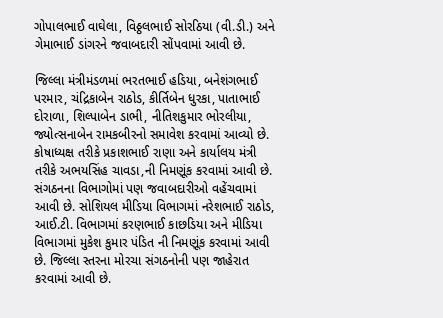ગોપાલભાઈ વાઘેલા, વિઠ્ઠલભાઈ સોરઠિયા (વી.ડી.) અને ગેમાભાઈ ડાંગરને જવાબદારી સોંપવામાં આવી છે.

જિલ્લા મંત્રીમંડળમાં ભરતભાઈ હડિયા, બનેશંગભાઈ પરમાર, ચંદ્રિકાબેન રાઠોડ, કીર્તિબેન ધુરકા, પાતાભાઈ દોરાળા, શિલ્પાબેન ડાભી, નીતિશકુમાર ભોરલીયા, જ્યોત્સનાબેન રામકબીરનો સમાવેશ કરવામાં આવ્યો છે. કોષાધ્યક્ષ તરીકે પ્રકાશભાઈ રાણા અને કાર્યાલય મંત્રી તરીકે અભયસિંહ ચાવડા,ની નિમણૂંક કરવામાં આવી છે. સંગઠનના વિભાગોમાં પણ જવાબદારીઓ વહેંચવામાં આવી છે. સોશિયલ મીડિયા વિભાગમાં નરેશભાઈ રાઠોડ, આઈ.ટી. વિભાગમાં કરણભાઈ કાછડિયા અને મીડિયા વિભાગમાં મુકેશ કુમાર પંડિત ની નિમણૂંક કરવામાં આવી છે. જિલ્લા સ્તરના મોરચા સંગઠનોની પણ જાહેરાત કરવામાં આવી છે.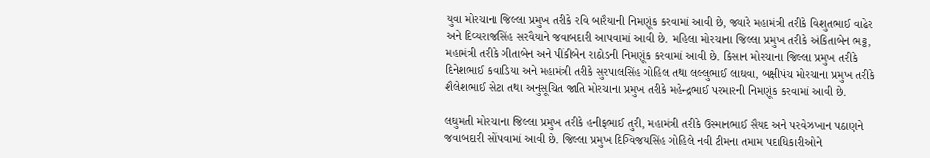યુવા મોરચાના જિલ્લા પ્રમુખ તરીકે રવિ બારૈયાની નિમણૂંક કરવામાં આવી છે, જ્યારે મહામંત્રી તરીકે વિશુતભાઈ વાઢેર અને દિવ્યરાજસિંહ સરવૈયાને જવાબદારી આપવામાં આવી છે. મહિલા મોરચાના જિલ્લા પ્રમુખ તરીકે અંકિતાબેન ભટ્ટ, મહામંત્રી તરીકે ગીતાબેન અને પીંકીબેન રાઠોડની નિમણૂંક કરવામાં આવી છે. કિસાન મોરચાના જિલ્લા પ્રમુખ તરીકે દિનેશભાઈ કવાડિયા અને મહામંત્રી તરીકે સુરપાલસિંહ ગોહિલ તથા લલ્લુભાઈ લાઘવા, બક્ષીપંચ મોરચાના પ્રમુખ તરીકે શૈલેશભાઈ સેટા તથા અનુસૂચિત જાતિ મોરચાના પ્રમુખ તરીકે મહેન્દ્રભાઈ પરમારની નિમણૂંક કરવામાં આવી છે.

લઘુમતી મોરચાના જિલ્લા પ્રમુખ તરીકે હનીફભાઈ તુરી, મહામંત્રી તરીકે ઉસ્માનભાઈ સૈયદ અને પરવેઝખાન પઠાણને જવાબદારી સોંપવામાં આવી છે. જિલ્લા પ્રમુખ દિગ્વિજયસિંહ ગોહિલે નવી ટીમના તમામ પદાધિકારીઓને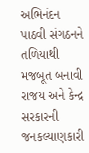અભિનંદન પાઠવી સંગઠનને તળિયાથી મજબૂત બનાવી રાજય અને કેન્દ્ર સરકારની જનકલ્યાણકારી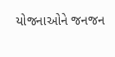યોજનાઓને જનજન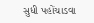સુધી પહોંચાડવા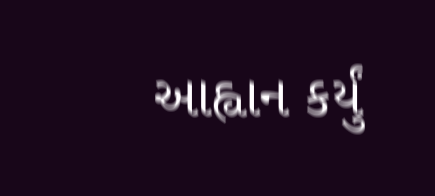આહ્વાન કર્યું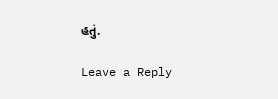હતું.

Leave a Reply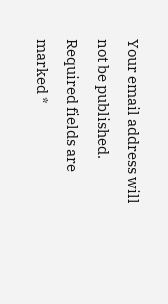Your email address will not be published. Required fields are marked *